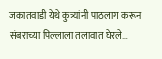जकातवाडी येथे कुत्र्यांनी पाठलाग करून संबराच्या पिल्लाला तलावात घेरले…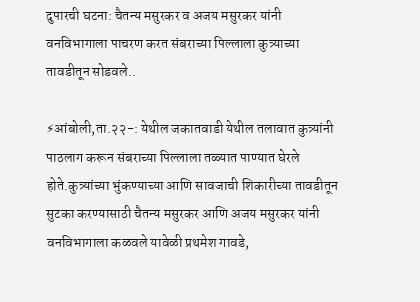दुपारची घटना: चैतन्य मसुरकर व अजय मसुरकर यांनी वनविभागाला पाचरण करत संबराच्या पिल्लाला कुत्र्याच्या तावडीतून सोडवले..

⚡आंबोली,ता.२२-: येथील जकातवाडी येथील तलावात कुत्र्यांनी पाठलाग करून संबराच्या पिल्लाला तळ्यात पाण्यात घेरले होते.कुत्र्यांच्या भुंकण्याच्या आणि सावजाची शिकारीच्या तावडीतून सुटका करण्यासाठी चैतन्य मसुरकर आणि अजय मसुरकर यांनी वनविभागाला कळवले यावेळी प्रथमेश गावडे,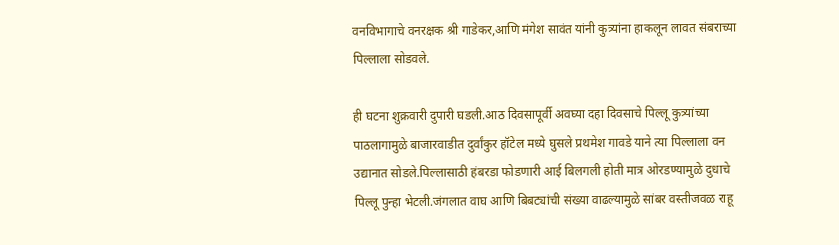वनविभागाचे वनरक्षक श्री गाडेकर,आणि मंगेश सावंत यांनी कुत्र्यांना हाकलून लावत संबराच्या पिल्लाला सोडवले.

ही घटना शुक्रवारी दुपारी घडली.आठ दिवसापूर्वी अवघ्या दहा दिवसाचे पिल्लू कुत्र्यांच्या पाठलागामुळे बाजारवाडीत दुर्वांकुर हॉटेल मध्ये घुसले प्रथमेश गावडे याने त्या पिल्लाला वन उद्यानात सोडले.पिल्लासाठी हंबरडा फोडणारी आई बिलगली होती मात्र ओरडण्यामुळे दुधाचे पिल्लू पुन्हा भेटली.जंगलात वाघ आणि बिबट्यांची संख्या वाढल्यामुळे सांबर वस्तीजवळ राहू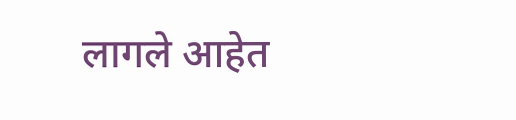लागले आहेत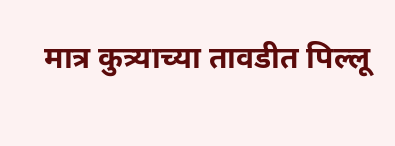मात्र कुत्र्याच्या तावडीत पिल्लू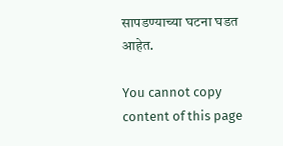सापडण्याच्या घटना घडत आहेत.

You cannot copy content of this page